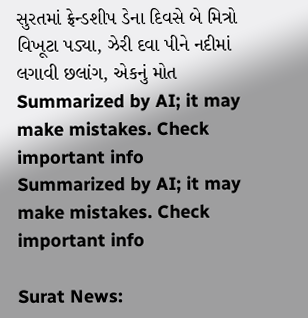સુરતમાં ફ્રેન્ડશીપ ડેના દિવસે બે મિત્રો વિખૂટા પડ્યા, ઝેરી દવા પીને નદીમાં લગાવી છલાંગ, એકનું મોત
Summarized by AI; it may make mistakes. Check important info
Summarized by AI; it may make mistakes. Check important info

Surat News: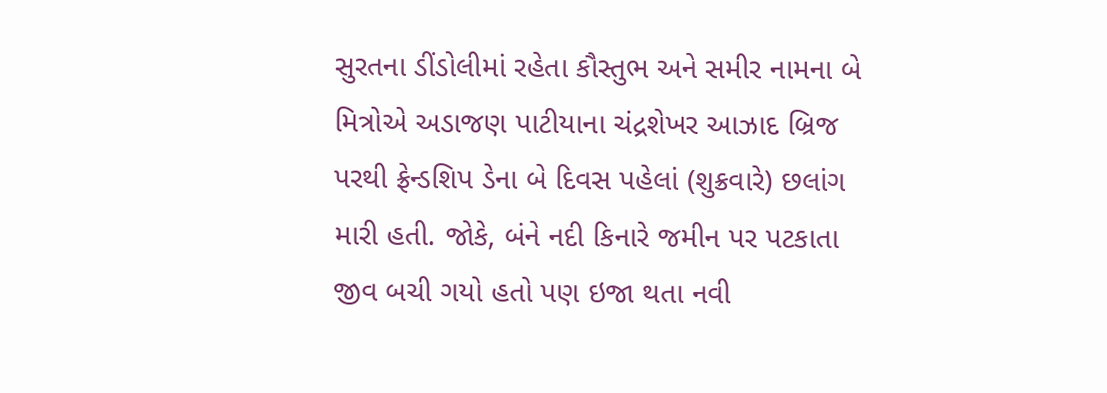સુરતના ડીંડોલીમાં રહેતા કૌસ્તુભ અને સમીર નામના બે મિત્રોએ અડાજણ પાટીયાના ચંદ્રશેખર આઝાદ બ્રિજ પરથી ફ્રેન્ડશિપ ડેના બે દિવસ પહેલાં (શુક્રવારે) છલાંગ મારી હતી. જોકે, બંને નદી કિનારે જમીન પર પટકાતા જીવ બચી ગયો હતો પણ ઇજા થતા નવી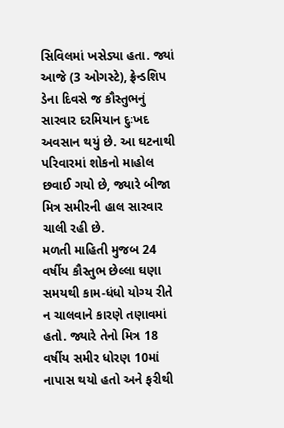સિવિલમાં ખસેડ્યા હતા. જ્યાં આજે (3 ઓગસ્ટે), ફ્રેન્ડશિપ ડેના દિવસે જ કૌસ્તુભનું સારવાર દરમિયાન દુઃખદ અવસાન થયું છે. આ ઘટનાથી પરિવારમાં શોકનો માહોલ છવાઈ ગયો છે, જ્યારે બીજા મિત્ર સમીરની હાલ સારવાર ચાલી રહી છે.
મળતી માહિતી મુજબ 24 વર્ષીય કૌસ્તુભ છેલ્લા ઘણા સમયથી કામ-ધંધો યોગ્ય રીતે ન ચાલવાને કારણે તણાવમાં હતો. જ્યારે તેનો મિત્ર 18 વર્ષીય સમીર ધોરણ 10માં નાપાસ થયો હતો અને ફરીથી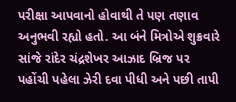પરીક્ષા આપવાનો હોવાથી તે પણ તણાવ અનુભવી રહ્યો હતો. આ બંને મિત્રોએ શુક્રવારે સાંજે રાંદેર ચંદ્રશેખર આઝાદ બ્રિજ પર પહોંચી પહેલા ઝેરી દવા પીધી અને પછી તાપી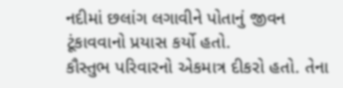નદીમાં છલાંગ લગાવીને પોતાનું જીવન ટૂંકાવવાનો પ્રયાસ કર્યો હતો.
કૌસ્તુભ પરિવારનો એકમાત્ર દીકરો હતો. તેના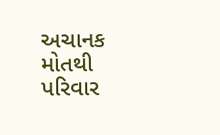અચાનક મોતથી પરિવાર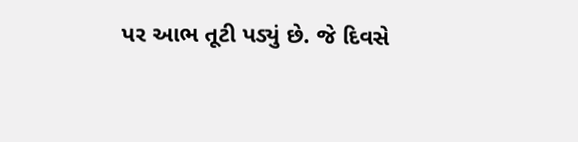પર આભ તૂટી પડ્યું છે. જે દિવસે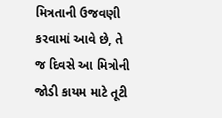મિત્રતાની ઉજવણી કરવામાં આવે છે, તે જ દિવસે આ મિત્રોની જોડી કાયમ માટે તૂટી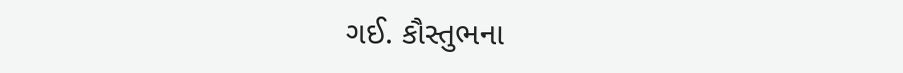ગઈ. કૌસ્તુભના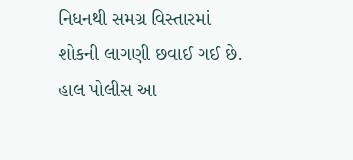નિધનથી સમગ્ર વિસ્તારમાં શોકની લાગણી છવાઈ ગઈ છે. હાલ પોલીસ આ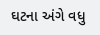ઘટના અંગે વધુ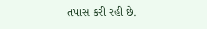તપાસ કરી રહી છે.